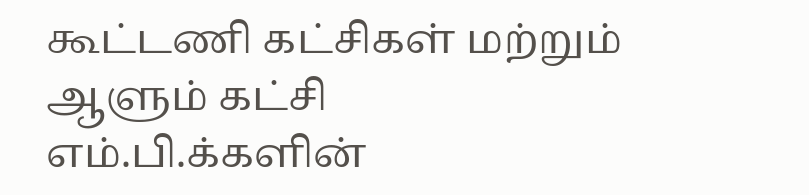கூட்டணி கட்சிகள் மற்றும் ஆளும் கட்சி எம்.பி.க்களின்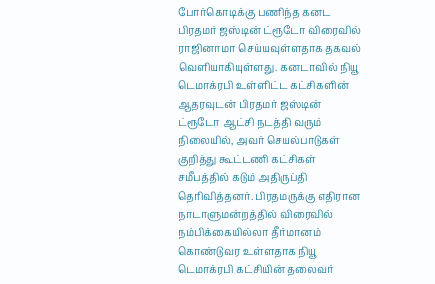போர்கொடிக்கு பணிந்த கனட பிரதமர் ஜஸ்டின் ட்ரூடோ விரைவில் ராஜினாமா செய்யவுள்ளதாக தகவல் வெளியாகியுள்ளது. கனடாவில் நியூ டெமாக்ரபி உள்ளிட்ட கட்சிகளின் ஆதரவுடன் பிரதமர் ஜஸ்டின் ட்ரூடோ ஆட்சி நடத்தி வரும் நிலையில், அவர் செயல்பாடுகள் குறித்து கூட்டணி கட்சிகள் சமீபத்தில் கடும் அதிருப்தி தெரிவித்தனர். பிரதமருக்கு எதிரான நாடாளுமன்றத்தில் விரைவில் நம்பிக்கையில்லா தீர்மானம் கொண்டுவர உள்ளதாக நியூ டெமாக்ரபி கட்சியின் தலைவர்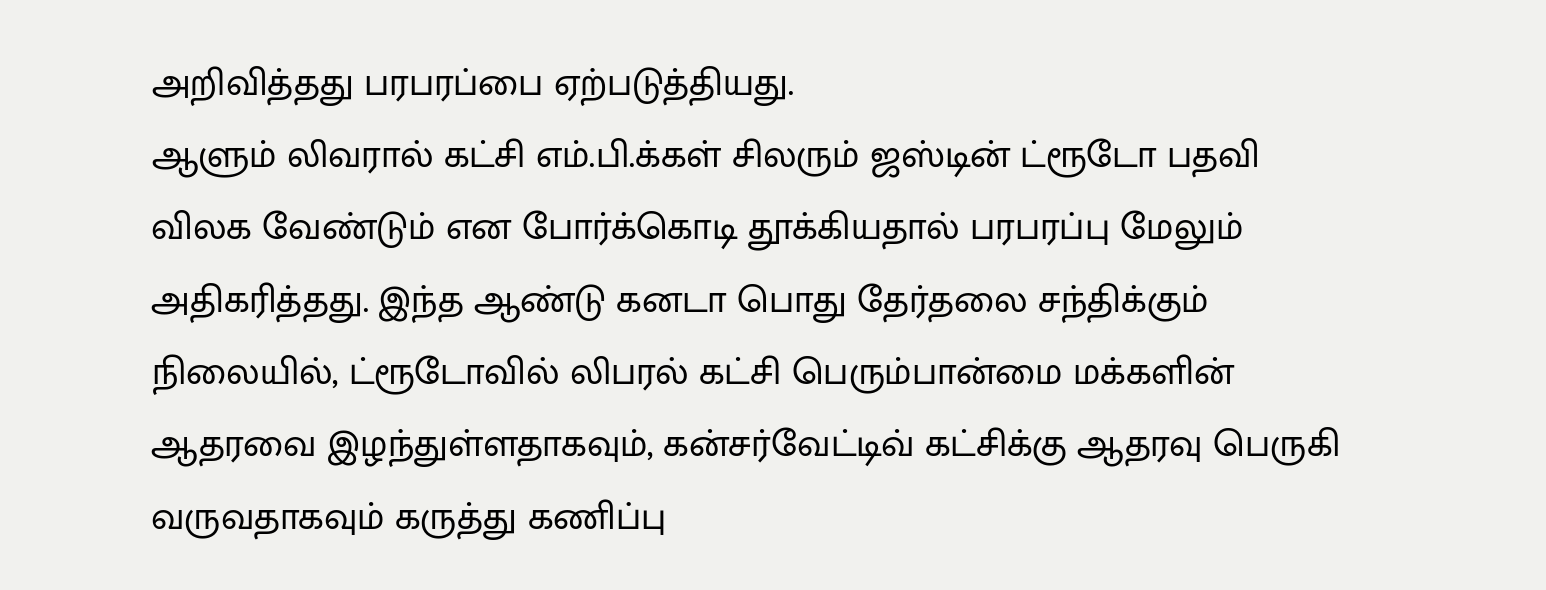அறிவித்தது பரபரப்பை ஏற்படுத்தியது.
ஆளும் லிவரால் கட்சி எம்.பி.க்கள் சிலரும் ஜஸ்டின் ட்ரூடோ பதவி விலக வேண்டும் என போர்க்கொடி தூக்கியதால் பரபரப்பு மேலும் அதிகரித்தது. இந்த ஆண்டு கனடா பொது தேர்தலை சந்திக்கும் நிலையில், ட்ரூடோவில் லிபரல் கட்சி பெரும்பான்மை மக்களின் ஆதரவை இழந்துள்ளதாகவும், கன்சர்வேட்டிவ் கட்சிக்கு ஆதரவு பெருகி வருவதாகவும் கருத்து கணிப்பு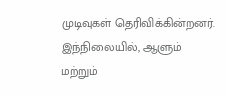முடிவுகள் தெரிவிக்கின்றனர். இந்நிலையில், ஆளும் மற்றும்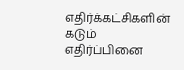எதிர்க்கட்சிகளின் கடும் எதிர்ப்பினை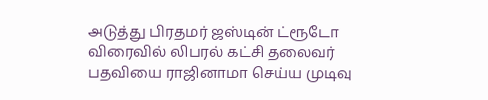அடுத்து பிரதமர் ஜஸ்டின் ட்ரூடோ விரைவில் லிபரல் கட்சி தலைவர் பதவியை ராஜினாமா செய்ய முடிவு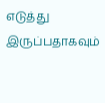எடுத்து இருப்பதாகவும்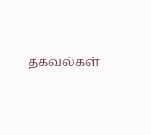தகவல்கள்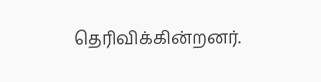தெரிவிக்கின்றனர்.